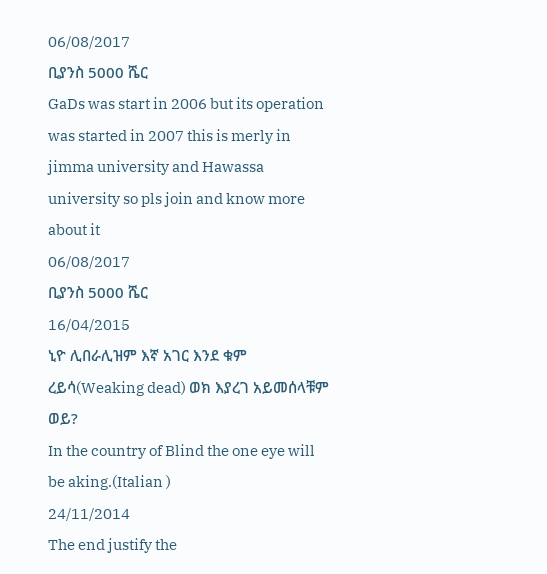06/08/2017
ቢያንስ 5000 ሼር
GaDs was start in 2006 but its operation was started in 2007 this is merly in jimma university and Hawassa university so pls join and know more about it
06/08/2017
ቢያንስ 5000 ሼር
16/04/2015
ኒዮ ሊበራሊዝም እኛ አገር እንደ ቁም ረይሳ(Weaking dead) ወክ እያረገ አይመሰላቹም ወይ?
In the country of Blind the one eye will be aking.(Italian )
24/11/2014
The end justify the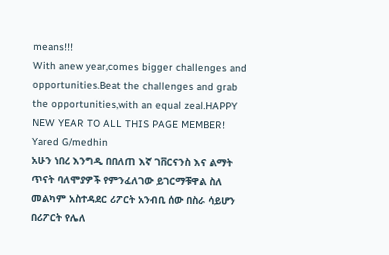means!!!
With anew year,comes bigger challenges and opportunities.Beat the challenges and grab the opportunities,with an equal zeal.HAPPY NEW YEAR TO ALL THIS PAGE MEMBER! Yared G/medhin
አሁን ነበረ እንግዲ በበለጠ እኛ ገቨርናንስ እና ልማት ጥናት ባለሞያዎች የምንፈለገው ይገርማቹዋል ስለ መልካም አስተዳደር ሪፖርት አንብቢ ሰው በስራ ሳይሆን በሪፖርት የሌለ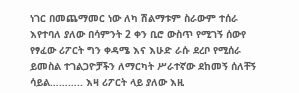ነገር በመጨማመር ነው ለካ ሽልማቱም ስራውም ተሰራ እየተባለ ያለው በሳምንት 2 ቀን ቢሮ ውስጥ የሚገኝ ሰውየ የፃፈው ሪፖርት ግን ቀዳሜ እና እሁድ ራሱ ደረቦ የሚሰራ ይመስል ተገልጋዮቻችን ለማርካት ሥራተኛው ደከመኝ ሰለቸኝ ሳይል……….. እዛ ሪፖርት ላይ ያለው እዚ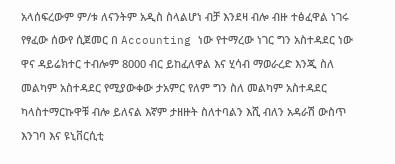አላሰፍረውም ም/ቱ ለናንትም አዲስ ስላልሆነ ብቻ እንደዛ ብሎ ብዙ ተፅፈዋል ነገሩ የፃፈው ሰውየ ሲጀመር በ Accounting ነው የተማረው ነገር ግን አስተዳደር ነው ዋና ዳይሬክተር ተብሎም 8000 ብር ይከፈለዋል እና ሂሳብ ማወራረድ እንጂ ስለ መልካም አስተዳደር የሚያውቀው ታአምር የለም ግን ስለ መልካም አስተዳደር ካላስተማርኩዋቹ ብሎ ይለናል እኛም ታዘዙት ስለተባልን እሺ ብለን አዳራሽ ውስጥ እንገባ እና ዩኒቨርሲቲ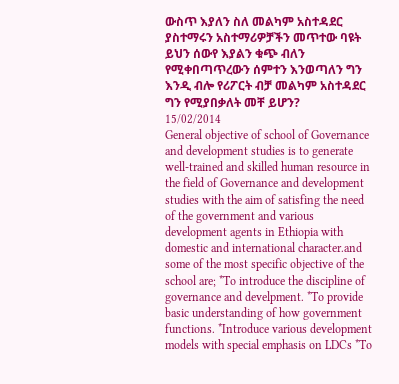ውስጥ እያለን ስለ መልካም አስተዳደር ያስተማሩን አስተማሪዎቻችን መጥተው ባዩት ይህን ሰውየ እያልን ቁጭ ብለን የሚቀበጣጥረውን ሰምተን እንወጣለን ግን እንዲ ብሎ የሪፖርት ብቻ መልካም አስተዳደር ግን የሚያበቃለት መቸ ይሆን?
15/02/2014
General objective of school of Governance and development studies is to generate well-trained and skilled human resource in the field of Governance and development studies with the aim of satisfing the need of the government and various development agents in Ethiopia with domestic and international character.and some of the most specific objective of the school are; *To introduce the discipline of governance and develpment. *To provide basic understanding of how government functions. *Introduce various development models with special emphasis on LDCs *To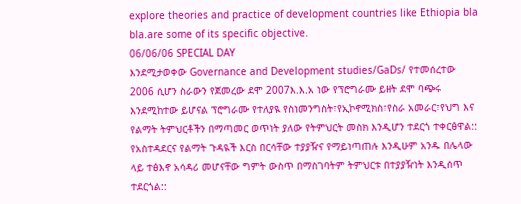explore theories and practice of development countries like Ethiopia bla bla.are some of its specific objective.
06/06/06 SPECIAL DAY
እንደሚታወቀው Governance and Development studies/GaDs/ የተመሰረተው 2006 ሲሆን ስራውን የጀመረው ደሞ 2007እ.እ.አ ነው የፕሮግራሙ ይዘት ደሞ ባጭሩ እንደሚከተው ይሆናል ፕሮግራሙ የተለያዪ የስነመንግስት፣የኢኮኖሚክስ፣የስራ አመራር፣የህግ እና የልማት ትምህርቶችን በማጣመር ወጥነት ያለው የትምህርት መስክ እንዲሆን ተደርጎ ተቀርፅዋል:: የአስተዳደርና የልማት ጉዳዪች እርስ በርሳቸው ተያያዥና የማይነጣጠሉ እንዲሁም አንዱ በሌላው ላይ ተፅእኖ አሳዳሪ መሆናቸው ግምት ውስጥ በማስገባትም ትምህርቱ በተያያዥነት እንዲሰጥ ተደርጎል::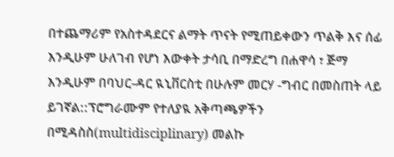በተጨማሪም የአስተዳደርና ልማት ጥናት የሚጠይቀውን ጥልቅ እና ሰፊ እንዲሁም ሁለገብ የሆነ እውቀት ታሳቢ በማድረግ በሐዋሳ ፣ ጅማ እንዲሁም በባህር-ዳር ዪኒቨርስቲ በሁሉም መርሃ -ግብር በመስጠት ላይ ይገኛል::ፕሮግራሙም የተለያዪ አቅጣጫዎችን በሚዳስስ(multidisciplinary) መልኩ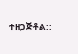ተዘጋጅቶል::